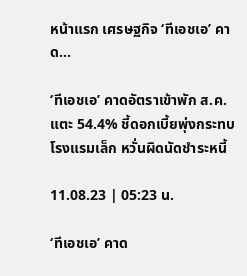หน้าแรก เศรษฐกิจ ‘ทีเอชเอ’ คาด...

‘ทีเอชเอ’ คาดอัตราเข้าพัก ส.ค. แตะ 54.4% ชี้ดอกเบี้ยพุ่งกระทบโรงแรมเล็ก หวั่นผิดนัดชำระหนี้

11.08.23 | 05:23 น.

‘ทีเอชเอ’ คาด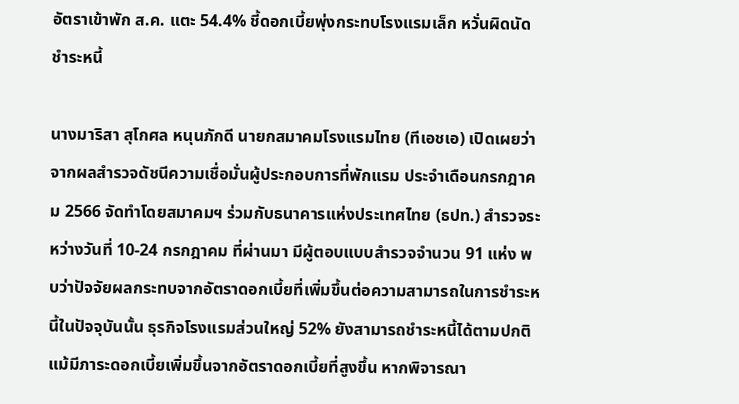อัตราเข้าพัก ส.ค. แตะ 54.4% ชี้ดอกเบี้ยพุ่งกระทบโรงแรมเล็ก หวั่นผิดนัดชำระหนี้

นางมาริสา สุโกศล หนุนภักดี นายกสมาคมโรงแรมไทย (ทีเอชเอ) เปิดเผยว่า จากผลสำรวจดัชนีความเชื่อมั่นผู้ประกอบการที่พักแรม ประจำเดือนกรกฎาคม 2566 จัดทำโดยสมาคมฯ ร่วมกับธนาคารแห่งประเทศไทย (ธปท.) สำรวจระหว่างวันที่ 10-24 กรกฎาคม ที่ผ่านมา มีผู้ตอบแบบสำรวจจำนวน 91 แห่ง พบว่าปัจจัยผลกระทบจากอัตราดอกเบี้ยที่เพิ่มขึ้นต่อความสามารถในการชำระหนี้ในปัจจุบันนั้น ธุรกิจโรงแรมส่วนใหญ่ 52% ยังสามารถชำระหนี้ได้ตามปกติ แม้มีภาระดอกเบี้ยเพิ่มขึ้นจากอัตราดอกเบี้ยที่สูงขึ้น หากพิจารณา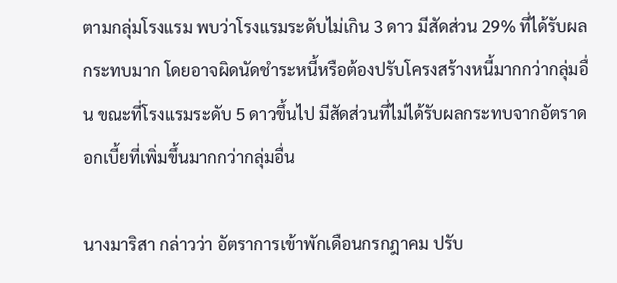ตามกลุ่มโรงแรม พบว่าโรงแรมระดับไม่เกิน 3 ดาว มีสัดส่วน 29% ที่ได้รับผลกระทบมาก โดยอาจผิดนัดชำระหนี้หรือต้องปรับโครงสร้างหนี้มากกว่ากลุ่มอื่น ขณะที่โรงแรมระดับ 5 ดาวขึ้นไป มีสัดส่วนที่ไม่ได้รับผลกระทบจากอัตราดอกเบี้ยที่เพิ่มขึ้นมากกว่ากลุ่มอื่น

นางมาริสา กล่าวว่า อัตราการเข้าพักเดือนกรกฎาคม ปรับ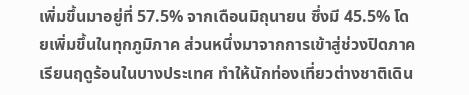เพิ่มขึ้นมาอยู่ที่ 57.5% จากเดือนมิถุนายน ซึ่งมี 45.5% โดยเพิ่มขึ้นในทุกภูมิภาค ส่วนหนึ่งมาจากการเข้าสู่ช่วงปิดภาคเรียนฤดูร้อนในบางประเทศ ทำให้นักท่องเที่ยวต่างชาติเดิน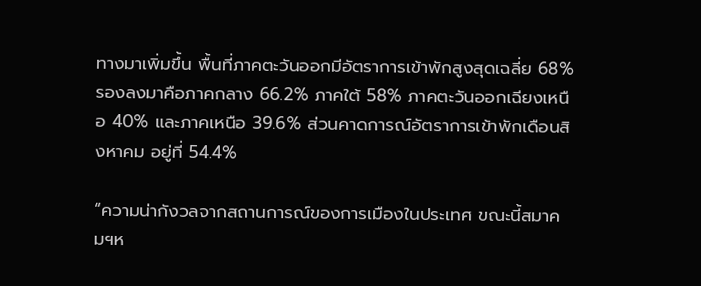ทางมาเพิ่มขึ้น พื้นที่ภาคตะวันออกมีอัตราการเข้าพักสูงสุดเฉลี่ย 68% รองลงมาคือภาคกลาง 66.2% ภาคใต้ 58% ภาคตะวันออกเฉียงเหนือ 40% และภาคเหนือ 39.6% ส่วนคาดการณ์อัตราการเข้าพักเดือนสิงหาคม อยู่ที่ 54.4%

“ความน่ากังวลจากสถานการณ์ของการเมืองในประเทศ ขณะนี้สมาคมฯห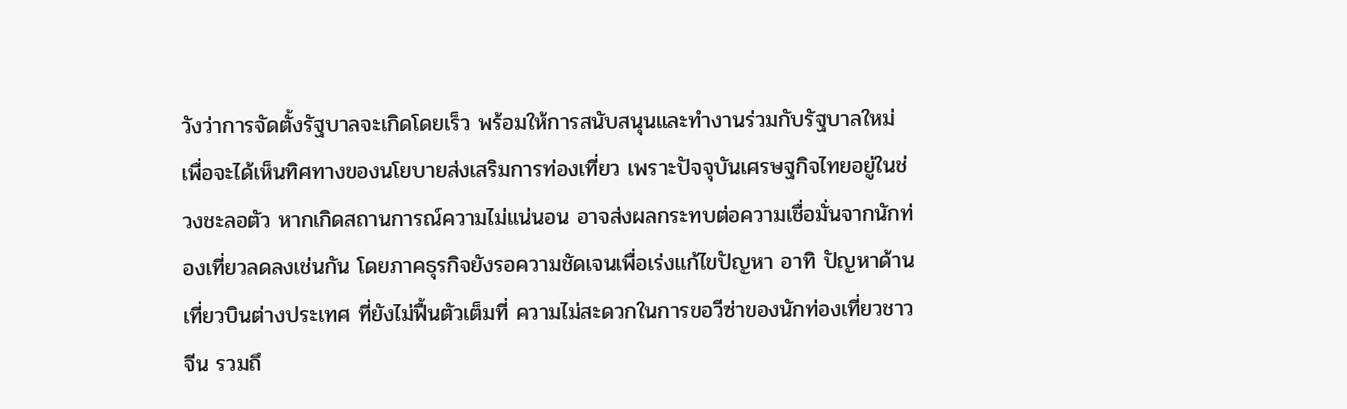วังว่าการจัดตั้งรัฐบาลจะเกิดโดยเร็ว พร้อมให้การสนับสนุนและทำงานร่วมกับรัฐบาลใหม่ เพื่อจะได้เห็นทิศทางของนโยบายส่งเสริมการท่องเที่ยว เพราะปัจจุบันเศรษฐกิจไทยอยู่ในช่วงชะลอตัว หากเกิดสถานการณ์ความไม่แน่นอน อาจส่งผลกระทบต่อความเชื่อมั่นจากนักท่องเที่ยวลดลงเช่นกัน โดยภาคธุรกิจยังรอความชัดเจนเพื่อเร่งแก้ไขปัญหา อาทิ ปัญหาด้านเที่ยวบินต่างประเทศ ที่ยังไม่ฟื้นตัวเต็มที่ ความไม่สะดวกในการขอวีซ่าของนักท่องเที่ยวชาวจีน รวมถึ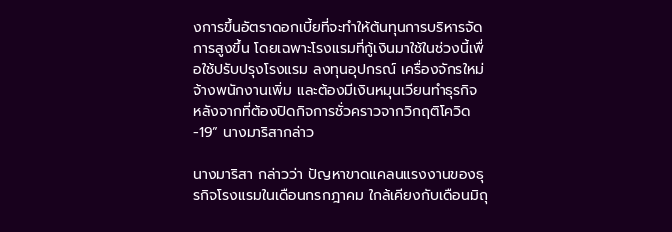งการขึ้นอัตราดอกเบี้ยที่จะทำให้ต้นทุนการบริหารจัดการสูงขึ้น โดยเฉพาะโรงแรมที่กู้เงินมาใช้ในช่วงนี้เพื่อใช้ปรับปรุงโรงแรม ลงทุนอุปกรณ์ เครื่องจักรใหม่ จ้างพนักงานเพิ่ม และต้องมีเงินหมุนเวียนทำธุรกิจ หลังจากที่ต้องปิดกิจการชั่วคราวจากวิกฤติโควิด-19” นางมาริสากล่าว

นางมาริสา กล่าวว่า ปัญหาขาดแคลนแรงงานของธุรกิจโรงแรมในเดือนกรกฎาคม ใกล้เคียงกับเดือนมิถุ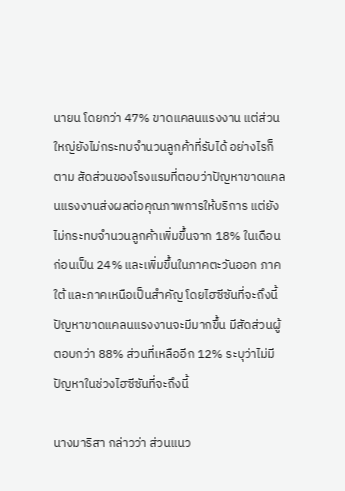นายน โดยกว่า 47% ขาดแคลนแรงงาน แต่ส่วนใหญ่ยังไม่กระทบจำนวนลูกค้าที่รับได้ อย่างไรก็ตาม สัดส่วนของโรงแรมที่ตอบว่าปัญหาขาดแคลนแรงงานส่งผลต่อคุณภาพการให้บริการ แต่ยังไม่กระทบจำนวนลูกค้าเพิ่มขึ้นจาก 18% ในเดือนก่อนเป็น 24% และเพิ่มขึ้นในภาคตะวันออก ภาคใต้ และภาคเหนือเป็นสำคัญ โดยไฮซีซันที่จะถึงนี้ ปัญหาขาดแคลนแรงงานจะมีมากขึ้น มีสัดส่วนผู้ตอบกว่า 88% ส่วนที่เหลืออีก 12% ระบุว่าไม่มีปัญหาในช่วงไฮซีซันที่จะถึงนี้

นางมาริสา กล่าวว่า ส่วนแนว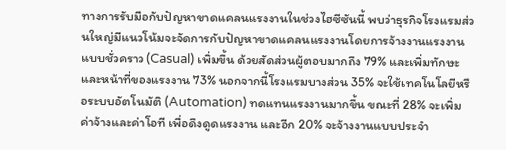ทางการรับมือกับปัญหาขาดแคลนแรงงานในช่วงไฮซีซันนี้ พบว่าธุรกิจโรงแรมส่วนใหญ่มีแนวโน้มจะจัดการกับปัญหาขาดแคลนแรงงานโดยการจ้างงานแรงงานแบบชั่วคราว (Casual) เพิ่มขึ้น ด้วยสัดส่วนผู้ตอบมากถึง 79% และเพิ่มทักษะและหน้าที่ของแรงงาน 73% นอกจากนี้โรงแรมบางส่วน 35% จะใช้เทคโนโลยีหรือระบบอัตโนมัติ (Automation) ทดแทนแรงงานมากขึ้น ขณะที่ 28% จะเพิ่มค่าจ้างและค่าโอที เพื่อดึงดูดแรงงาน และอีก 20% จะจ้างงานแบบประจำ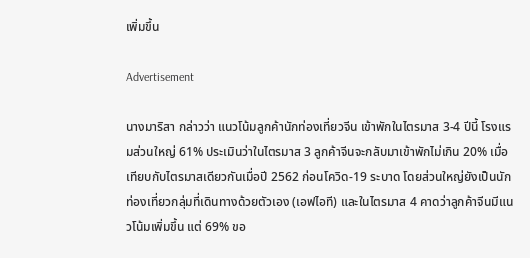เพิ่มขึ้น

Advertisement

นางมาริสา กล่าวว่า แนวโน้มลูกค้านักท่องเที่ยวจีน เข้าพักในไตรมาส 3-4 ปีนี้ โรงแรมส่วนใหญ่ 61% ประเมินว่าในไตรมาส 3 ลูกค้าจีนจะกลับมาเข้าพักไม่เกิน 20% เมื่อเทียบกับไตรมาสเดียวกันเมื่อปี 2562 ก่อนโควิด-19 ระบาด โดยส่วนใหญ่ยังเป็นนักท่องเที่ยวกลุ่มที่เดินทางด้วยตัวเอง (เอฟไอที) และในไตรมาส 4 คาดว่าลูกค้าจีนมีแนวโน้มเพิ่มขึ้น แต่ 69% ขอ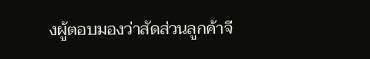งผู้ตอบมองว่าสัดส่วนลูกค้าจี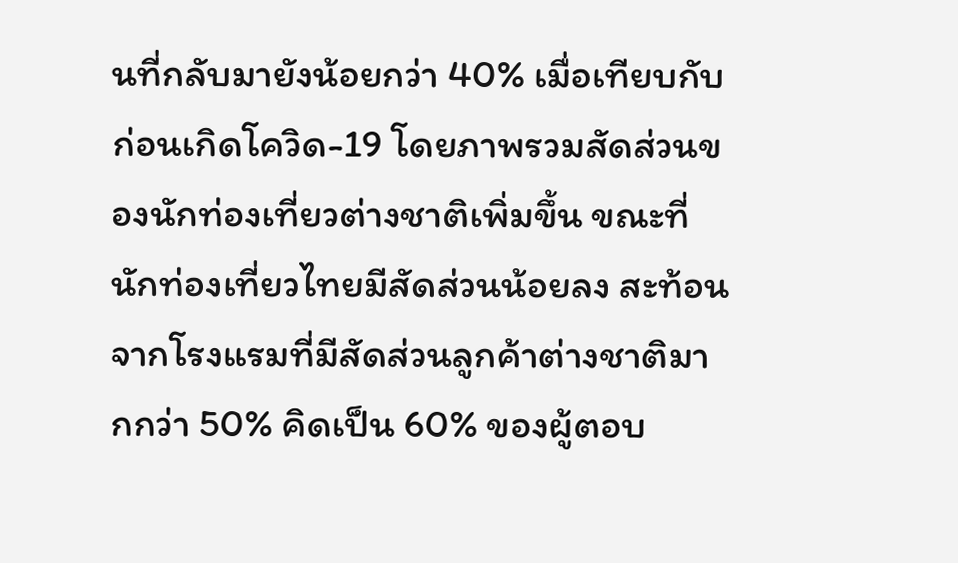นที่กลับมายังน้อยกว่า 40% เมื่อเทียบกับก่อนเกิดโควิด-19 โดยภาพรวมสัดส่วนของนักท่องเที่ยวต่างชาติเพิ่มขึ้น ขณะที่นักท่องเที่ยวไทยมีสัดส่วนน้อยลง สะท้อนจากโรงแรมที่มีสัดส่วนลูกค้าต่างชาติมากกว่า 50% คิดเป็น 60% ของผู้ตอบ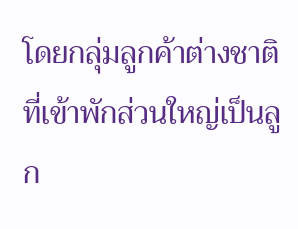โดยกลุ่มลูกค้าต่างชาติที่เข้าพักส่วนใหญ่เป็นลูก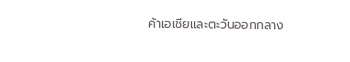ค้าเอเชียและตะวันออกกลาง